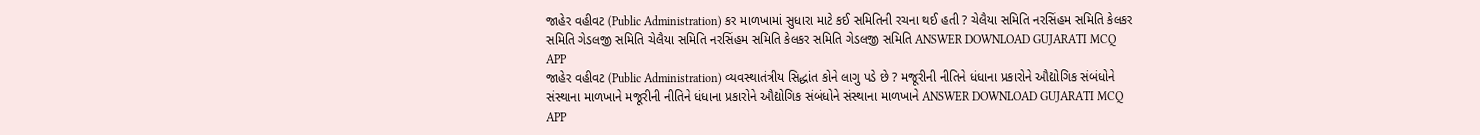જાહેર વહીવટ (Public Administration) કર માળખામાં સુધારા માટે કઈ સમિતિની રચના થઈ હતી ? ચેલૈયા સમિતિ નરસિંહમ સમિતિ કેલકર સમિતિ ગેડલજી સમિતિ ચેલૈયા સમિતિ નરસિંહમ સમિતિ કેલકર સમિતિ ગેડલજી સમિતિ ANSWER DOWNLOAD GUJARATI MCQ APP
જાહેર વહીવટ (Public Administration) વ્યવસ્થાતંત્રીય સિદ્ધાંત કોને લાગુ પડે છે ? મજૂરીની નીતિને ધંધાના પ્રકારોને ઔદ્યોગિક સંબંધોને સંસ્થાના માળખાને મજૂરીની નીતિને ધંધાના પ્રકારોને ઔદ્યોગિક સંબંધોને સંસ્થાના માળખાને ANSWER DOWNLOAD GUJARATI MCQ APP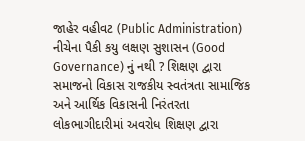જાહેર વહીવટ (Public Administration) નીચેના પૈકી કયુ લક્ષણ સુશાસન (Good Governance) નું નથી ? શિક્ષણ દ્વારા સમાજનો વિકાસ રાજકીય સ્વતંત્રતા સામાજિક અને આર્થિક વિકાસની નિરંતરતા લોકભાગીદારીમાં અવરોધ શિક્ષણ દ્વારા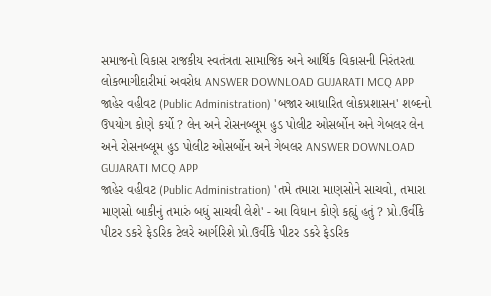સમાજનો વિકાસ રાજકીય સ્વતંત્રતા સામાજિક અને આર્થિક વિકાસની નિરંતરતા લોકભાગીદારીમાં અવરોધ ANSWER DOWNLOAD GUJARATI MCQ APP
જાહેર વહીવટ (Public Administration) 'બજાર આધારિત લોકપ્રશાસન' શબ્દનો ઉપયોગ કોણે કર્યો ? લેન અને રોસનબ્લૂમ હુડ પોલીટ ઓસર્બોન અને ગેબલર લેન અને રોસનબ્લૂમ હુડ પોલીટ ઓસર્બોન અને ગેબલર ANSWER DOWNLOAD GUJARATI MCQ APP
જાહેર વહીવટ (Public Administration) 'તમે તમારા માણસોને સાચવો, તમારા માણસો બાકીનું તમારું બધું સાચવી લેશે' - આ વિધાન કોણે કહ્યું હતું ? પ્રો.ઉર્વીકે પીટર ડકરે ફેડરિક ટેલરે આર્ગરિશે પ્રો.ઉર્વીકે પીટર ડકરે ફેડરિક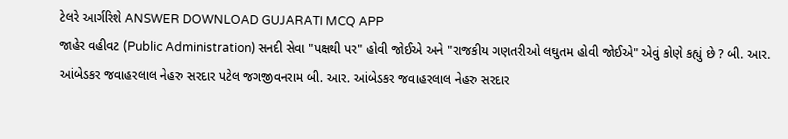ટેલરે આર્ગરિશે ANSWER DOWNLOAD GUJARATI MCQ APP
જાહેર વહીવટ (Public Administration) સનદી સેવા "પક્ષથી પર" હોવી જોઈએ અને "રાજકીય ગણતરીઓ લઘુતમ હોવી જોઈએ" એવું કોણે કહ્યું છે ? બી. આર. આંબેડકર જવાહરલાલ નેહરુ સરદાર પટેલ જગજીવનરામ બી. આર. આંબેડકર જવાહરલાલ નેહરુ સરદાર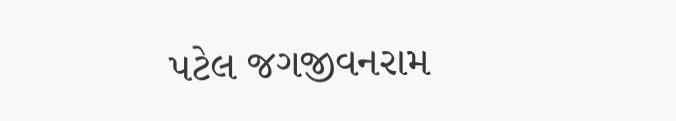પટેલ જગજીવનરામ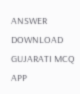ANSWER DOWNLOAD GUJARATI MCQ APP